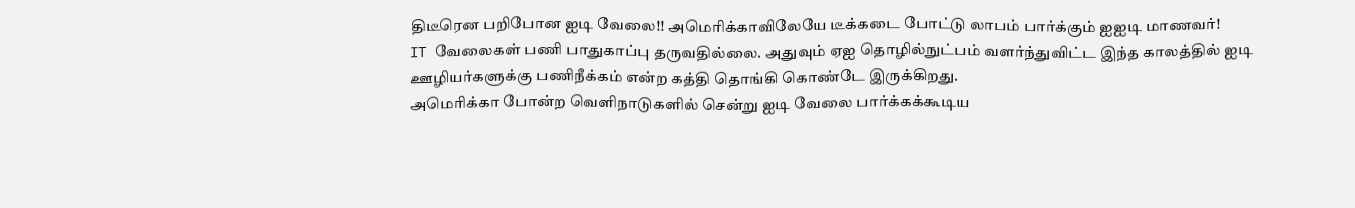திடீரென பறிபோன ஐடி வேலை!! அமெரிக்காவிலேயே டீக்கடை போட்டு லாபம் பார்க்கும் ஐஐடி மாணவர்!
IT வேலைகள் பணி பாதுகாப்பு தருவதில்லை. அதுவும் ஏஐ தொழில்நுட்பம் வளர்ந்துவிட்ட இந்த காலத்தில் ஐடி ஊழியர்களுக்கு பணிநீக்கம் என்ற கத்தி தொங்கி கொண்டே இருக்கிறது.
அமெரிக்கா போன்ற வெளிநாடுகளில் சென்று ஐடி வேலை பார்க்கக்கூடிய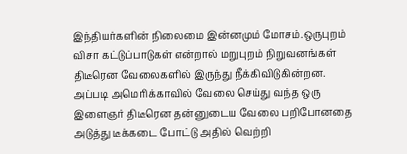இந்தியர்களின் நிலைமை இன்னமும் மோசம்.ஒருபுறம் விசா கட்டுப்பாடுகள் என்றால் மறுபுறம் நிறுவனங்கள் திடீரென வேலைகளில் இருந்து நீக்கிவிடுகின்றன. அப்படி அமெரிக்காவில் வேலை செய்து வந்த ஒரு இளைஞர் திடீரென தன்னுடைய வேலை பறிபோனதை அடுத்து டீக்கடை போட்டு அதில் வெற்றி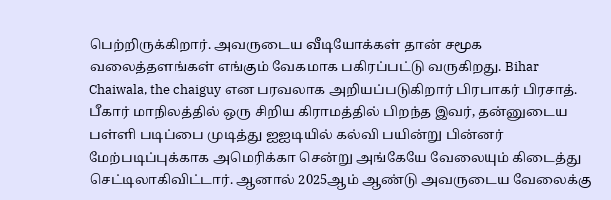பெற்றிருக்கிறார். அவருடைய வீடியோக்கள் தான் சமூக வலைத்தளங்கள் எங்கும் வேகமாக பகிரப்பட்டு வருகிறது. Bihar Chaiwala, the chaiguy என பரவலாக அறியப்படுகிறார் பிரபாகர் பிரசாத்.
பீகார் மாநிலத்தில் ஒரு சிறிய கிராமத்தில் பிறந்த இவர், தன்னுடைய பள்ளி படிப்பை முடித்து ஐஐடியில் கல்வி பயின்று பின்னர் மேற்படிப்புக்காக அமெரிக்கா சென்று அங்கேயே வேலையும் கிடைத்து செட்டிலாகிவிட்டார். ஆனால் 2025ஆம் ஆண்டு அவருடைய வேலைக்கு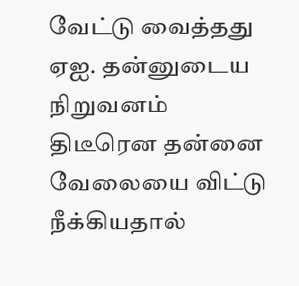வேட்டு வைத்தது ஏஐ. தன்னுடைய நிறுவனம் திடீரென தன்னை வேலையை விட்டு நீக்கியதால்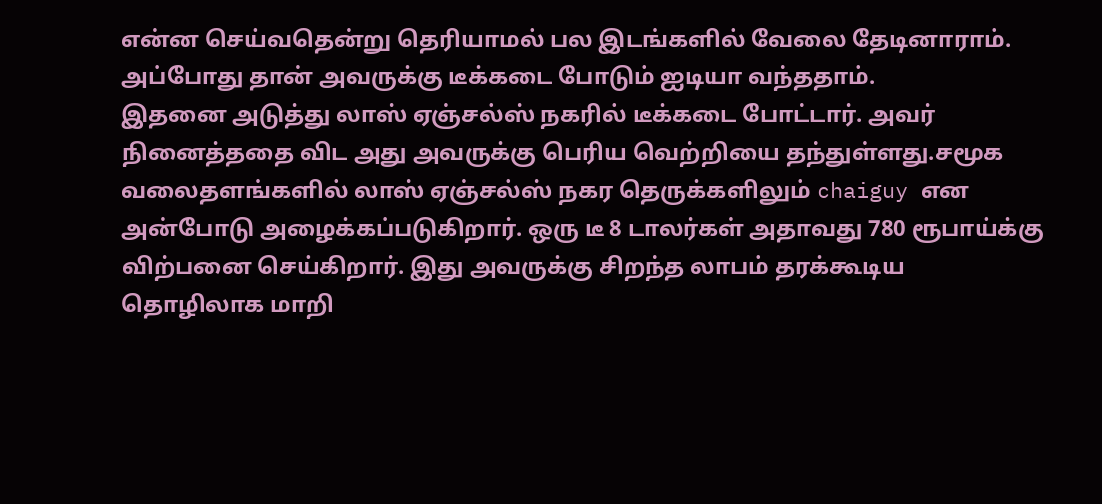என்ன செய்வதென்று தெரியாமல் பல இடங்களில் வேலை தேடினாராம். அப்போது தான் அவருக்கு டீக்கடை போடும் ஐடியா வந்ததாம்.
இதனை அடுத்து லாஸ் ஏஞ்சல்ஸ் நகரில் டீக்கடை போட்டார். அவர் நினைத்ததை விட அது அவருக்கு பெரிய வெற்றியை தந்துள்ளது.சமூக வலைதளங்களில் லாஸ் ஏஞ்சல்ஸ் நகர தெருக்களிலும் chaiguy என அன்போடு அழைக்கப்படுகிறார். ஒரு டீ 8 டாலர்கள் அதாவது 780 ரூபாய்க்கு விற்பனை செய்கிறார். இது அவருக்கு சிறந்த லாபம் தரக்கூடிய தொழிலாக மாறி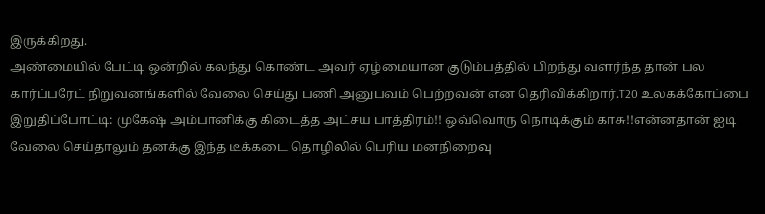இருக்கிறது.
அண்மையில் பேட்டி ஒன்றில் கலந்து கொண்ட அவர் ஏழ்மையான குடும்பத்தில் பிறந்து வளர்ந்த தான் பல கார்ப்பரேட் நிறுவனங்களில் வேலை செய்து பணி அனுபவம் பெற்றவன் என தெரிவிக்கிறார்.T20 உலகக்கோப்பை இறுதிப்போட்டி: முகேஷ் அம்பானிக்கு கிடைத்த அட்சய பாத்திரம்!! ஒவ்வொரு நொடிக்கும் காசு!!என்னதான் ஐடி வேலை செய்தாலும் தனக்கு இந்த டீக்கடை தொழிலில் பெரிய மனநிறைவு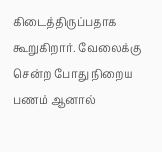கிடைத்திருப்பதாக கூறுகிறார். வேலைக்கு சென்ற போது நிறைய பணம் ஆனால்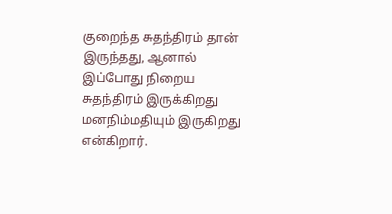குறைந்த சுதந்திரம் தான் இருந்தது, ஆனால் இப்போது நிறைய சுதந்திரம் இருக்கிறது மனநிம்மதியும் இருகிறது என்கிறார்.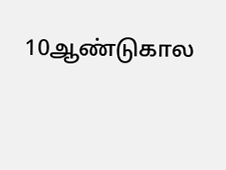10ஆண்டுகால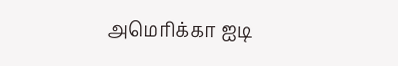அமெரிக்கா ஐடி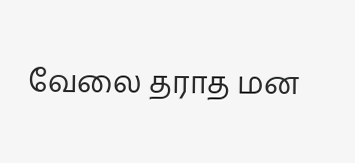வேலை தராத மன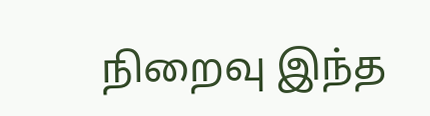நிறைவு இந்த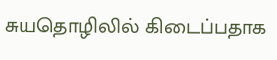சுயதொழிலில் கிடைப்பதாக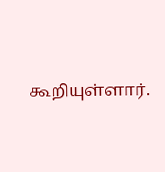கூறியுள்ளார்.